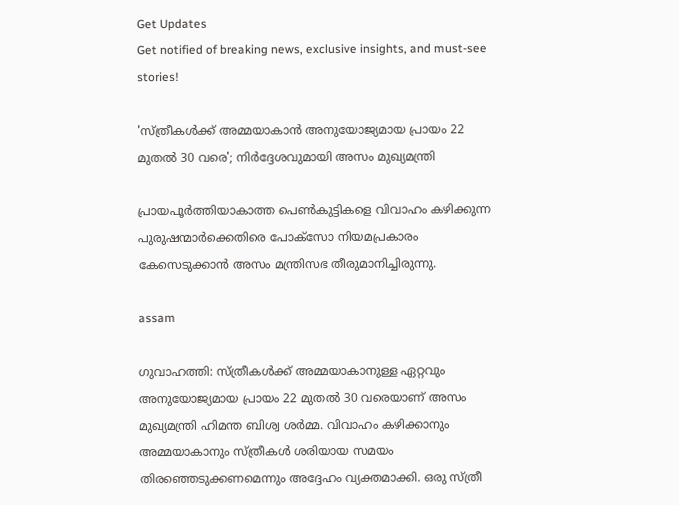Get Updates
Get notified of breaking news, exclusive insights, and must-see stories!

'സ്ത്രീകള്‍ക്ക് അമ്മയാകാന്‍ അനുയോജ്യമായ പ്രായം 22 മുതല്‍ 30 വരെ'; നിര്‍ദ്ദേശവുമായി അസം മുഖ്യമന്ത്രി

പ്രായപൂര്‍ത്തിയാകാത്ത പെണ്‍കുട്ടികളെ വിവാഹം കഴിക്കുന്ന പുരുഷന്മാര്‍ക്കെതിരെ പോക്‌സോ നിയമപ്രകാരം കേസെടുക്കാന്‍ അസം മന്ത്രിസഭ തീരുമാനിച്ചിരുന്നു.

assam

ഗുവാഹത്തി: സ്ത്രീകള്‍ക്ക് അമ്മയാകാനുള്ള ഏറ്റവും അനുയോജ്യമായ പ്രായം 22 മുതല്‍ 30 വരെയാണ് അസം മുഖ്യമന്ത്രി ഹിമന്ത ബിശ്വ ശര്‍മ്മ. വിവാഹം കഴിക്കാനും അമ്മയാകാനും സ്ത്രീകള്‍ ശരിയായ സമയം തിരഞ്ഞെടുക്കണമെന്നും അദ്ദേഹം വ്യക്തമാക്കി. ഒരു സ്ത്രീ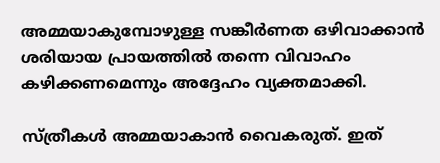അമ്മയാകുമ്പോഴുള്ള സങ്കീര്‍ണത ഒഴിവാക്കാന്‍ ശരിയായ പ്രായത്തില്‍ തന്നെ വിവാഹം കഴിക്കണമെന്നും അദ്ദേഹം വ്യക്തമാക്കി.

സ്ത്രീകള്‍ അമ്മയാകാന്‍ വൈകരുത്. ഇത്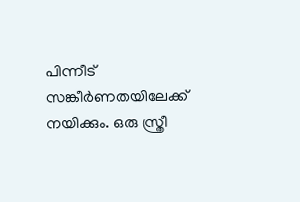പിന്നീട് സങ്കീര്‍ണതയിലേക്ക് നയിക്കും. ഒരു സ്ത്രീ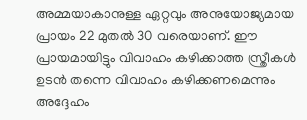അമ്മയാകാനുള്ള ഏറ്റവും അനുയോജ്യമായ പ്രായം 22 മുതല്‍ 30 വരെയാണ്. ഈ പ്രായമായിട്ടും വിവാഹം കഴിക്കാത്ത സ്ത്രീകള്‍ ഉടന്‍ തന്നെ വിവാഹം കഴിക്കണമെന്നും അദ്ദേഹം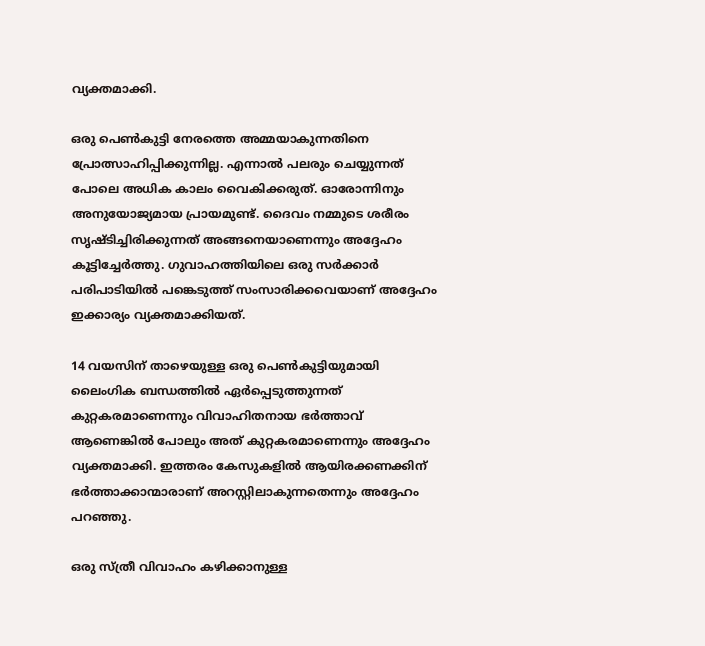വ്യക്തമാക്കി.

ഒരു പെണ്‍കുട്ടി നേരത്തെ അമ്മയാകുന്നതിനെ പ്രോത്സാഹിപ്പിക്കുന്നില്ല. എന്നാല്‍ പലരും ചെയ്യുന്നത് പോലെ അധിക കാലം വൈകിക്കരുത്. ഓരോന്നിനും അനുയോജ്യമായ പ്രായമുണ്ട്. ദൈവം നമ്മുടെ ശരീരം സൃഷ്ടിച്ചിരിക്കുന്നത് അങ്ങനെയാണെന്നും അദ്ദേഹം കൂട്ടിച്ചേര്‍ത്തു. ഗുവാഹത്തിയിലെ ഒരു സര്‍ക്കാര്‍ പരിപാടിയില്‍ പങ്കെടുത്ത് സംസാരിക്കവെയാണ് അദ്ദേഹം ഇക്കാര്യം വ്യക്തമാക്കിയത്.

14 വയസിന് താഴെയുള്ള ഒരു പെണ്‍കുട്ടിയുമായി ലൈംഗിക ബന്ധത്തില്‍ ഏര്‍പ്പെടുത്തുന്നത് കുറ്റകരമാണെന്നും വിവാഹിതനായ ഭര്‍ത്താവ് ആണെങ്കില്‍ പോലും അത് കുറ്റകരമാണെന്നും അദ്ദേഹം വ്യക്തമാക്കി. ഇത്തരം കേസുകളില്‍ ആയിരക്കണക്കിന് ഭര്‍ത്താക്കാന്മാരാണ് അറസ്റ്റിലാകുന്നതെന്നും അദ്ദേഹം പറഞ്ഞു.

ഒരു സ്ത്രീ വിവാഹം കഴിക്കാനുള്ള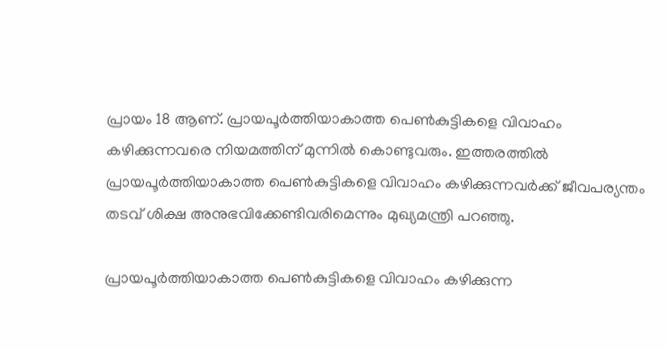പ്രായം 18 ആണ്. പ്രായപൂര്‍ത്തിയാകാത്ത പെണ്‍കുട്ടികളെ വിവാഹം കഴിക്കുന്നവരെ നിയമത്തിന് മുന്നില്‍ കൊണ്ടുവരും. ഇത്തരത്തില്‍ പ്രായപൂര്‍ത്തിയാകാത്ത പെണ്‍കുട്ടികളെ വിവാഹം കഴിക്കുന്നവര്‍ക്ക് ജീവപര്യന്തം തടവ് ശിക്ഷ അനുഭവിക്കേണ്ടിവരിമെന്നും മുഖ്യമന്ത്രി പറഞ്ഞു.

പ്രായപൂര്‍ത്തിയാകാത്ത പെണ്‍കുട്ടികളെ വിവാഹം കഴിക്കുന്ന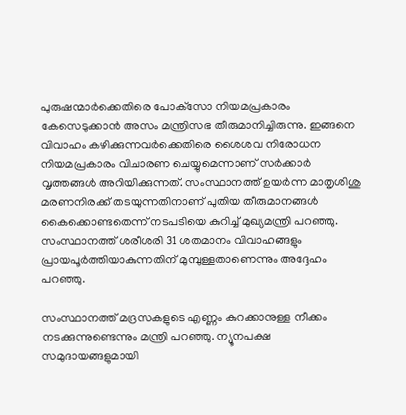പുരുഷന്മാര്‍ക്കെതിരെ പോക്‌സോ നിയമപ്രകാരം കേസെടുക്കാന്‍ അസം മന്ത്രിസഭ തീരുമാനിച്ചിരുന്നു. ഇങ്ങനെ വിവാഹം കഴിക്കുന്നവര്‍ക്കെതിരെ ശൈശവ നിരോധന നിയമപ്രകാരം വിചാരണ ചെയ്യുമെന്നാണ് സര്‍ക്കാര്‍ വൃത്തങ്ങള്‍ അറിയിക്കുന്നത്. സംസ്ഥാനത്ത് ഉയര്‍ന്ന മാതൃശിശു മരണനിരക്ക് തടയുന്നതിനാണ് പുതിയ തീരുമാനങ്ങള്‍ കൈക്കൊണ്ടതെന്ന് നടപടിയെ കുറിച്ച് മുഖ്യമന്ത്രി പറഞ്ഞു. സംസ്ഥാനത്ത് ശരീശരി 31 ശതമാനം വിവാഹങ്ങളും പ്രായപൂര്‍ത്തിയാകുന്നതിന് മുമ്പുള്ളതാണെന്നും അദ്ദേഹം പറഞ്ഞു.

സംസ്ഥാനത്ത് മദ്രസകളുടെ എണ്ണം കുറക്കാനുള്ള നീക്കം നടക്കുന്നുണ്ടെന്നും മന്ത്രി പറഞ്ഞു. ന്യൂനപക്ഷ സമുദായങ്ങളുമായി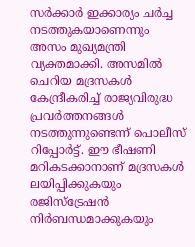സര്‍ക്കാര്‍ ഇക്കാര്യം ചര്‍ച്ച നടത്തുകയാണെന്നും അസം മുഖ്യമന്ത്രി വ്യക്തമാക്കി. അസമില്‍ ചെറിയ മദ്രസകള്‍ കേന്ദ്രീകരിച്ച് രാജ്യവിരുദ്ധ പ്രവര്‍ത്തനങ്ങള്‍ നടത്തുന്നുണ്ടെന്ന് പൊലീസ് റിപ്പോര്‍ട്ട്. ഈ ഭീഷണി മറികടക്കാനാണ് മദ്രസകള്‍ ലയിപ്പിക്കുകയും രജിസ്‌ട്രേഷന്‍ നിര്‍ബന്ധമാക്കുകയും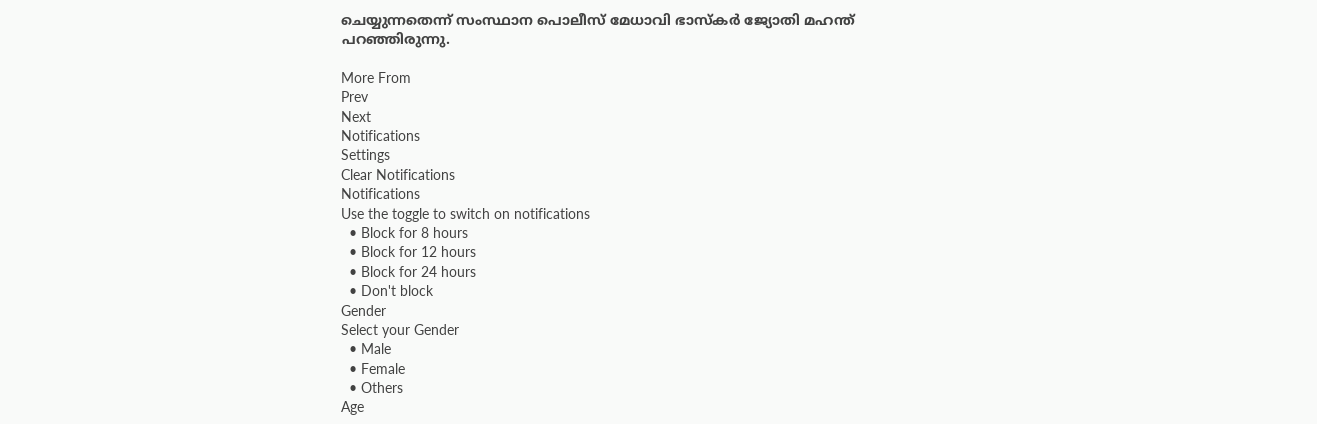ചെയ്യുന്നതെന്ന് സംസ്ഥാന പൊലീസ് മേധാവി ഭാസ്‌കര്‍ ജ്യോതി മഹന്ത് പറഞ്ഞിരുന്നു.

More From
Prev
Next
Notifications
Settings
Clear Notifications
Notifications
Use the toggle to switch on notifications
  • Block for 8 hours
  • Block for 12 hours
  • Block for 24 hours
  • Don't block
Gender
Select your Gender
  • Male
  • Female
  • Others
Age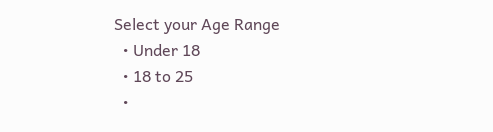Select your Age Range
  • Under 18
  • 18 to 25
  •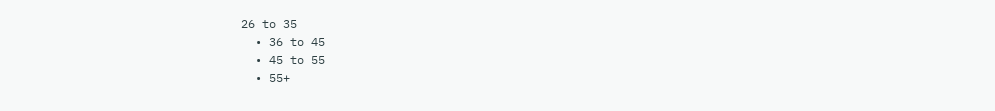26 to 35
  • 36 to 45
  • 45 to 55
  • 55+